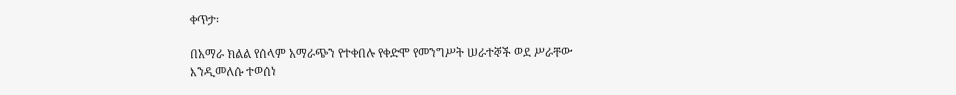ቀጥታ፡

በአማራ ክልል የሰላም አማራጭን የተቀበሉ የቀድሞ የመንግሥት ሠራተኞች ወደ ሥራቸው እንዲመለሱ ተወሰነ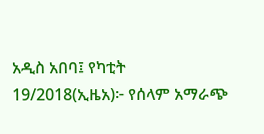አዲስ አበባ፤ የካቲት 19/2018(ኢዜአ)፦ የሰላም አማራጭ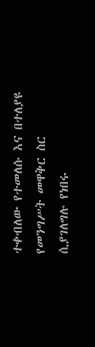ተቀብለው የተመለሱ እና በተለያዩ የመንግሥት መዋቅር ስር ሲያገለግሉ የነበሩ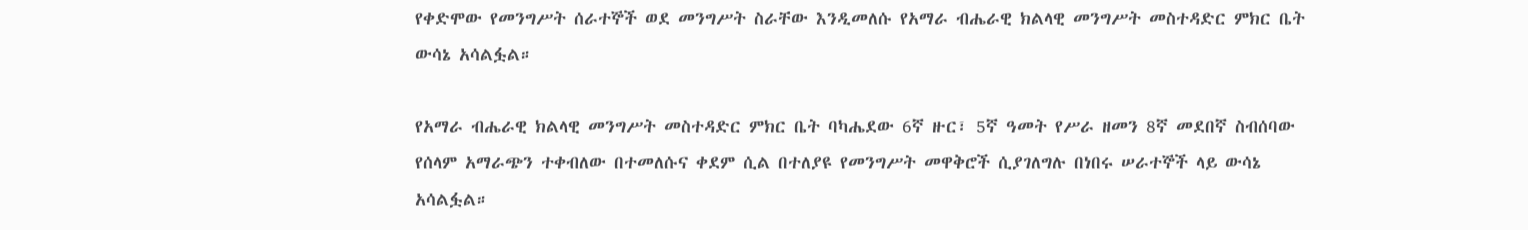የቀድሞው የመንግሥት ሰራተኞች ወደ መንግሥት ስራቸው እንዲመለሱ የአማራ ብሔራዊ ክልላዊ መንግሥት መስተዳድር ምክር ቤት ውሳኔ አሳልፏል።

የአማራ ብሔራዊ ክልላዊ መንግሥት መስተዳድር ምክር ቤት ባካሔደው 6ኛ ዙር፣ 5ኛ ዓመት የሥራ ዘመን 8ኛ መደበኛ ስብሰባው የሰላም አማራጭን ተቀብለው በተመለሱና ቀደም ሲል በተለያዩ የመንግሥት መዋቅሮች ሲያገለግሉ በነበሩ ሠራተኞች ላይ ውሳኔ አሳልፏል።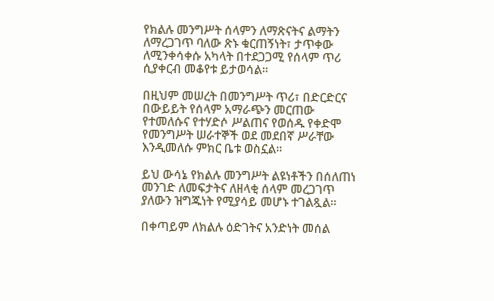የክልሉ መንግሥት ሰላምን ለማጽናትና ልማትን ለማረጋገጥ ባለው ጽኑ ቁርጠኝነት፣ ታጥቀው ለሚንቀሳቀሱ አካላት በተደጋጋሚ የሰላም ጥሪ ሲያቀርብ መቆየቱ ይታወሳል።

በዚህም መሠረት በመንግሥት ጥሪ፣ በድርድርና በውይይት የሰላም አማራጭን መርጠው የተመለሱና የተሃድሶ ሥልጠና የወሰዱ የቀድሞ የመንግሥት ሠራተኞች ወደ መደበኛ ሥራቸው እንዲመለሱ ምክር ቤቱ ወስኗል።

ይህ ውሳኔ የክልሉ መንግሥት ልዩነቶችን በሰለጠነ መንገድ ለመፍታትና ለዘላቂ ሰላም መረጋገጥ ያለውን ዝግጁነት የሚያሳይ መሆኑ ተገልጿል።

በቀጣይም ለክልሉ ዕድገትና አንድነት መሰል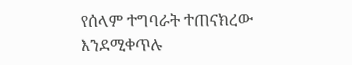የሰላም ተግባራት ተጠናክረው እንደሚቀጥሉ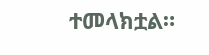ተመላክቷል።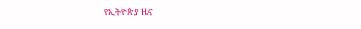የኢትዮጵያ ዜና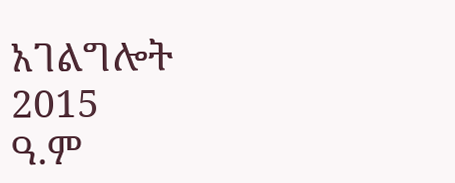አገልግሎት
2015
ዓ.ም